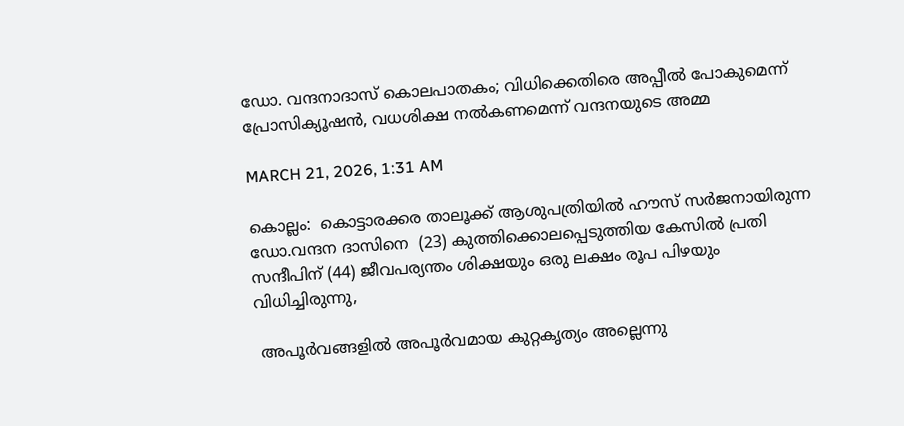ഡോ. വന്ദനാദാസ് കൊലപാതകം; വിധിക്കെതിരെ അപ്പീൽ പോകുമെന്ന് പ്രോസിക്യൂഷൻ, വധശിക്ഷ നൽകണമെന്ന് വന്ദനയുടെ അമ്മ

MARCH 21, 2026, 1:31 AM

കൊല്ലം:  കൊട്ടാരക്കര താലൂക്ക് ആശുപത്രിയിൽ ഹൗസ് സർജനായിരുന്ന ഡോ.വന്ദന ദാസിനെ  (23) കുത്തിക്കൊലപ്പെടുത്തിയ കേസിൽ പ്രതി സന്ദീപിന് (44) ജീവപര്യന്തം ശിക്ഷയും ഒരു ലക്ഷം രൂപ പിഴയും വിധിച്ചിരുന്നു,

 അപൂർവങ്ങളിൽ അപൂർവമായ കുറ്റകൃത്യം അല്ലെന്നു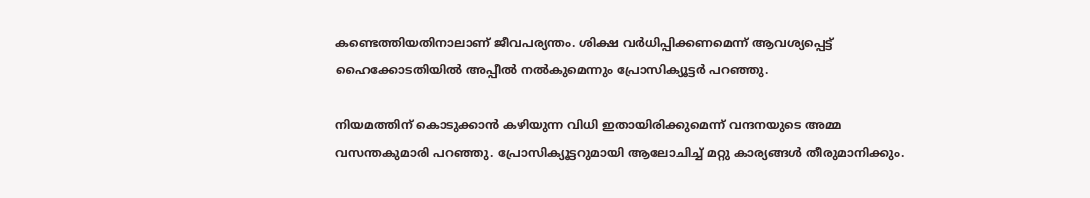കണ്ടെത്തിയതിനാലാണ് ജീവപര്യന്തം. ശിക്ഷ വർധിപ്പിക്കണമെന്ന് ആവശ്യപ്പെട്ട് ഹൈക്കോടതിയിൽ അപ്പീൽ നൽകുമെന്നും പ്രോസിക്യൂട്ടർ പറ‍ഞ്ഞു.

നിയമത്തിന് കൊടുക്കാൻ കഴിയുന്ന വിധി ഇതായിരിക്കുമെന്ന് വന്ദനയുടെ അമ്മ വസന്തകുമാരി പറഞ്ഞു. പ്രോസിക്യൂട്ടറുമായി ആലോചിച്ച് മറ്റു കാര്യങ്ങൾ തീരുമാനിക്കും.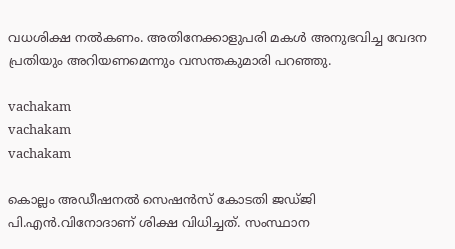വധശിക്ഷ നൽകണം. അതിനേക്കാളുപരി മകൾ അനുഭവിച്ച വേദന പ്രതിയും അറിയണമെന്നും വസന്തകുമാരി പറഞ്ഞു.

vachakam
vachakam
vachakam

കൊല്ലം അഡീഷനൽ സെഷൻസ് കോടതി ജഡ്ജി പി.എൻ.വിനോദാണ് ശിക്ഷ വിധിച്ചത്. സംസ്ഥാന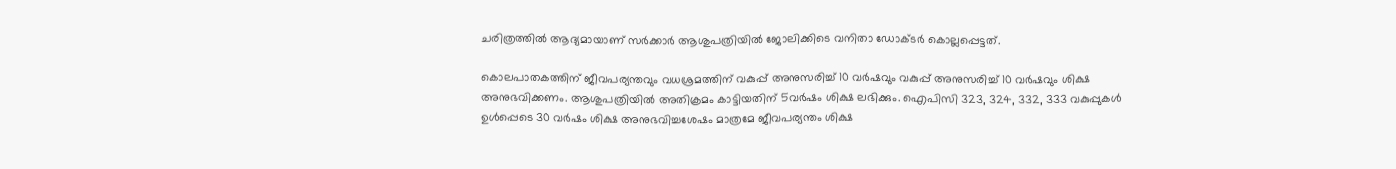ചരിത്രത്തിൽ ആദ്യമായാണ് സർക്കാർ ആശുപത്രിയിൽ ജോലിക്കിടെ വനിതാ ഡോക്ടർ കൊല്ലപ്പെട്ടത്.

കൊലപാതകത്തിന് ജീവപര്യന്തവും വധശ്രമത്തിന് വകുപ്പ് അനുസരിച്ച് 10 വർഷവും വകുപ്പ് അനുസരിച്ച് 10 വർഷവും ശിക്ഷ അനുഭവിക്കണം. ആശുപത്രിയിൽ അതിക്രമം കാട്ടിയതിന് 5വർഷം ശിക്ഷ ലഭിക്കും. ഐപിസി 323, 324, 332, 333 വകുപ്പുകൾ ഉൾപ്പെടെ 30 വർഷം ശിക്ഷ അനുഭവിച്ചശേഷം മാത്രമേ ജീവപര്യന്തം ശിക്ഷ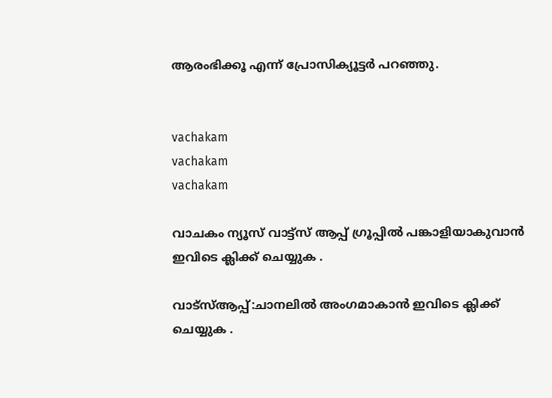ആരംഭിക്കൂ എന്ന് പ്രോസിക്യൂട്ടർ പറഞ്ഞു.


vachakam
vachakam
vachakam

വാചകം ന്യൂസ് വാട്ട്സ് ആപ്പ് ഗ്രൂപ്പിൽ പങ്കാളിയാകുവാൻ ഇവിടെ ക്ലിക്ക് ചെയ്യുക .

വാട്സ്ആപ്പ്:ചാനലിൽ അംഗമാകാൻ ഇവിടെ ക്ലിക്ക് ചെയ്യുക .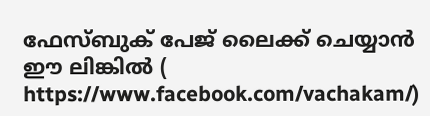ഫേസ്ബുക് പേജ് ലൈക്ക് ചെയ്യാൻ ഈ ലിങ്കിൽ (
https://www.facebook.com/vachakam/)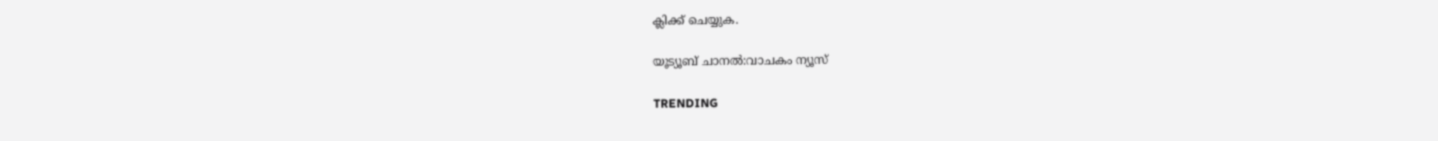ക്ലിക്ക് ചെയ്യുക.

യൂട്യൂബ് ചാനൽ:വാചകം ന്യൂസ്

TRENDING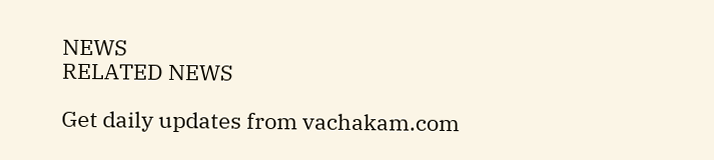NEWS
RELATED NEWS

Get daily updates from vachakam.com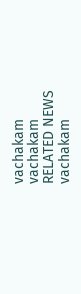vachakam
vachakam
RELATED NEWS
vachakam